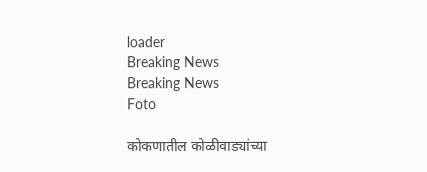loader
Breaking News
Breaking News
Foto

कोकणातील कोळीवाड्यांच्या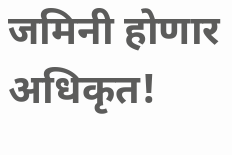जमिनी होणार अधिकृत!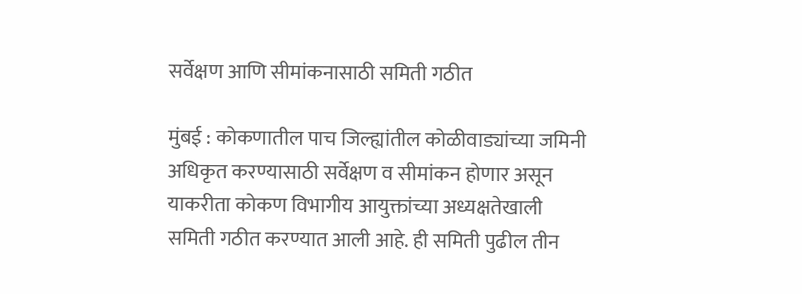सर्वेक्षण आणि सीमांकनासाठी समिती गठीत

मुंबई : कोकणातील पाच जिल्ह्यांतील कोळीवाड्यांच्या जमिनी अधिकृत करण्यासाठी सर्वेक्षण व सीमांकन होणार असून याकरीता कोकण विभागीय आयुक्तांच्या अध्यक्षतेखाली समिती गठीत करण्यात आली आहे. ही समिती पुढील तीन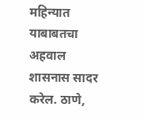महिन्यात याबाबतचा अहवाल शासनास सादर करेल. ठाणे,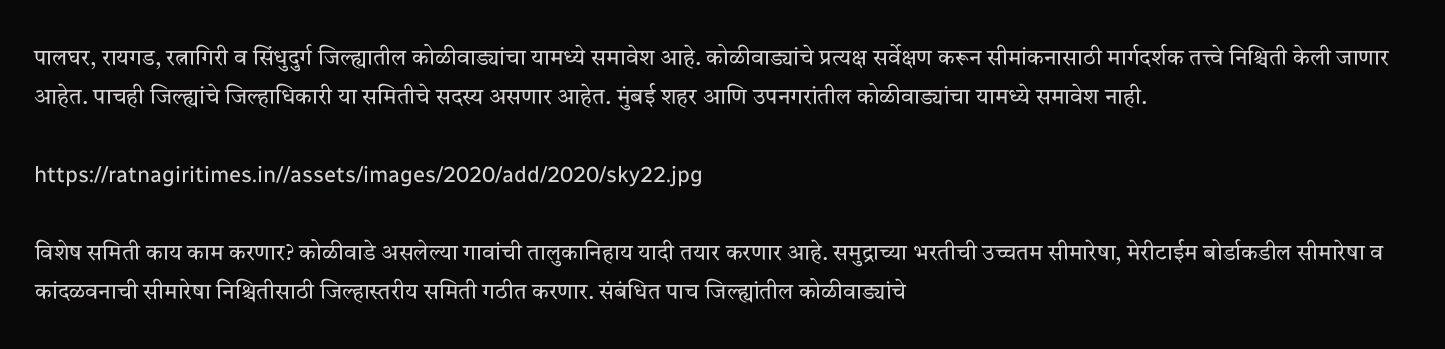पालघर, रायगड, रत्नागिरी व सिंधुदुर्ग जिल्ह्यातील कोळीवाड्यांचा यामध्ये समावेश आहे. कोळीवाड्यांचे प्रत्यक्ष सर्वेक्षण करून सीमांकनासाठी मार्गदर्शक तत्त्वे निश्चिती केली जाणार आहेत. पाचही जिल्ह्यांचे जिल्हाधिकारी या समितीचे सदस्य असणार आहेत. मुंबई शहर आणि उपनगरांतील कोळीवाड्यांचा यामध्ये समावेश नाही.

https://ratnagiritimes.in//assets/images/2020/add/2020/sky22.jpg

विशेष समिती काय काम करणार? कोळीवाडे असलेल्या गावांची तालुकानिहाय यादी तयार करणार आहे. समुद्राच्या भरतीची उच्चतम सीमारेषा, मेरीटाईम बोर्डाकडील सीमारेषा व कांदळवनाची सीमारेषा निश्चितीसाठी जिल्हास्तरीय समिती गठीत करणार. संबंधित पाच जिल्ह्यांतील कोळीवाड्यांचे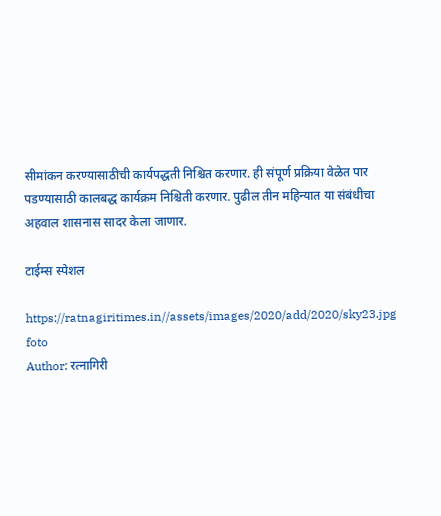सीमांकन करण्यासाठीची कार्यपद्धती निश्चित करणार. ही संपूर्ण प्रक्रिया वेळेत पार पडण्यासाठी कालबद्ध कार्यक्रम निश्चिती करणार. पुढील तीन महिन्यात या संबंधीचा अहवाल शासनास सादर केला जाणार.

टाईम्स स्पेशल

https://ratnagiritimes.in//assets/images/2020/add/2020/sky23.jpg
foto
Author: रत्नागिरी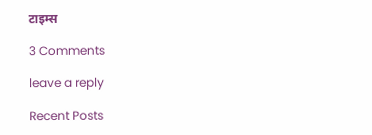टाइम्स

3 Comments

leave a reply

Recent Posts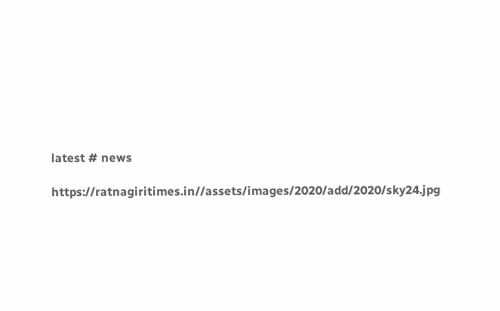latest # news

https://ratnagiritimes.in//assets/images/2020/add/2020/sky24.jpg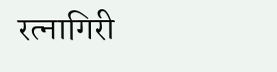रत्नागिरी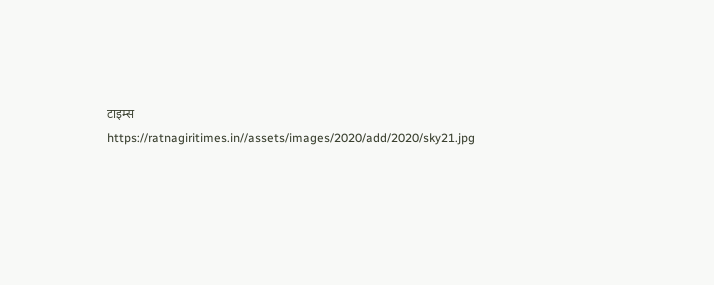टाइम्स
https://ratnagiritimes.in//assets/images/2020/add/2020/sky21.jpg